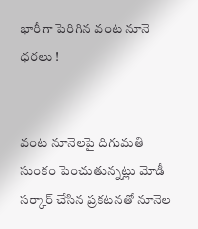భారీగా పెరిగిన వంట నూనె ధరలు !


వంట నూనెలపై దిగుమతి సుంకం పెంచుతున్నట్లు మోడీ సర్కార్ చేసిన ప్రకటనతో నూనెల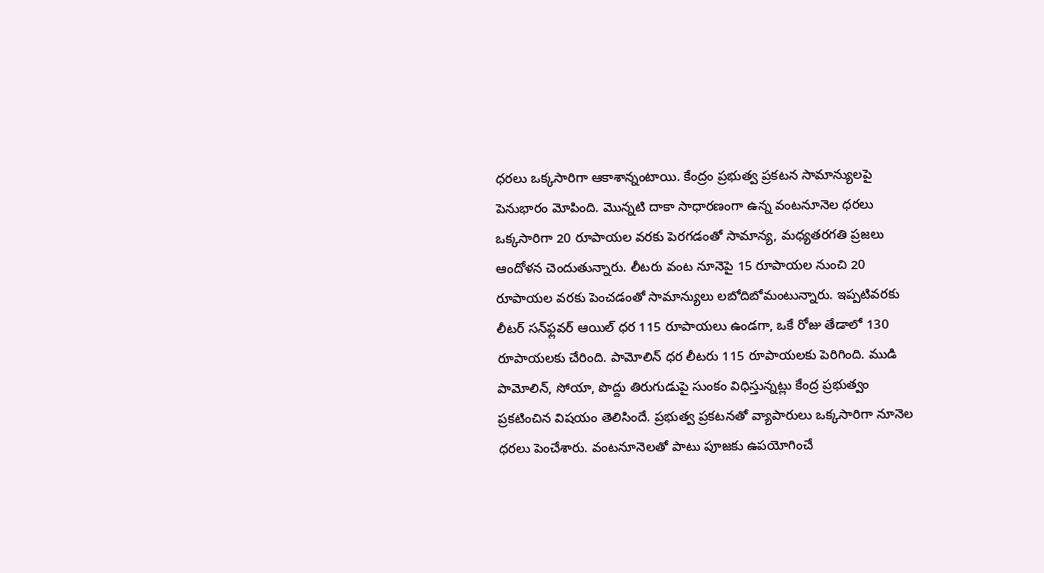ధరలు ఒక్కసారిగా ఆకాశాన్నంటాయి. కేంద్రం ప్రభుత్వ ప్రకటన సామాన్యులపై పెనుభారం మోపింది. మొన్నటి దాకా సాధారణంగా ఉన్న వంటనూనెల ధరలు ఒక్కసారిగా 20 రూపాయల వరకు పెరగడంతో సామాన్య, మధ్యతరగతి ప్రజలు ఆందోళన చెందుతున్నారు. లీటరు వంట నూనెపై 15 రూపాయల నుంచి 20 రూపాయల వరకు పెంచడంతో సామాన్యులు లబోదిబోమంటున్నారు. ఇప్పటివరకు లీటర్ సన్‌ఫ్లవర్ ఆయిల్ ధర 115 రూపాయలు ఉండగా, ఒకే రోజు తేడాలో 130 రూపాయలకు చేరింది. పామోలిన్‌ ధర లీటరు 115 రూపాయలకు పెరిగింది. ముడి పామోలిన్, సోయా, పొద్దు తిరుగుడుపై సుంకం విధిస్తున్నట్లు కేంద్ర ప్రభుత్వం ప్రకటించిన విషయం తెలిసిందే. ప్రభుత్వ ప్రకటనతో వ్యాపారులు ఒక్కసారిగా నూనెల ధరలు పెంచేశారు. వంటనూనెలతో పాటు పూజకు ఉపయోగించే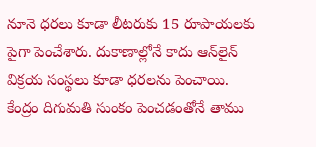నూనె ధరలు కూడా లీటరుకు 15 రూపాయలకు పైగా పెంచేశారు. దుకాణాల్లోనే కాదు ఆన్‌లైన్‌ విక్రయ సంస్థలు కూడా ధరలను పెంచాయి. కేంద్రం దిగుమతి సుంకం పెంచడంతోనే తాము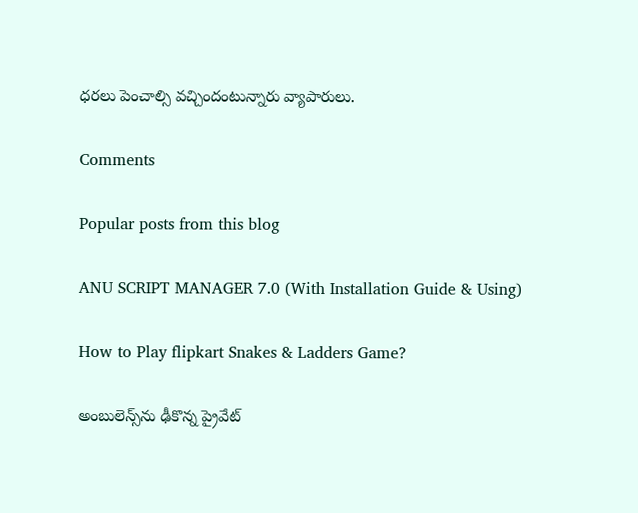ధరలు పెంచాల్సి వచ్చిందంటున్నారు వ్యాపారులు.

Comments

Popular posts from this blog

ANU SCRIPT MANAGER 7.0 (With Installation Guide & Using)

How to Play flipkart Snakes & Ladders Game?

అంబులెన్స్‌ను ఢీకొన్న ప్రైవేట్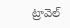ట్రావెల్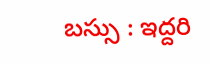బస్సు : ఇద్దరి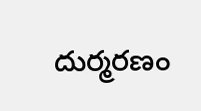దుర్మరణం